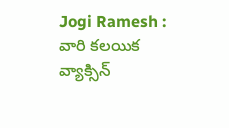Jogi Ramesh : వారి క‌ల‌యిక వ్యాక్సిన్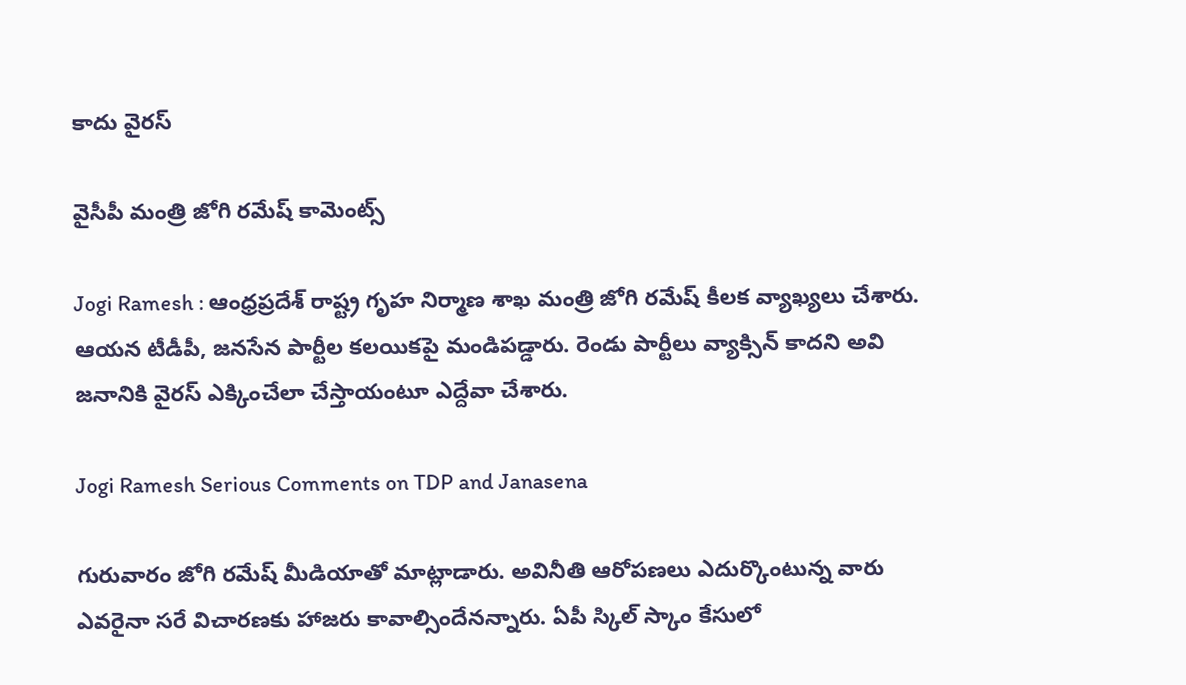కాదు వైర‌స్

వైసీపీ మంత్రి జోగి రమేష్ కామెంట్స్

Jogi Ramesh : ఆంధ్ర‌ప్ర‌దేశ్ రాష్ట్ర గృహ నిర్మాణ శాఖ మంత్రి జోగి రమేష్ కీల‌క వ్యాఖ్య‌లు చేశారు. ఆయ‌న టీడీపీ, జ‌న‌సేన పార్టీల క‌ల‌యిక‌పై మండిప‌డ్డారు. రెండు పార్టీలు వ్యాక్సిన్ కాద‌ని అవి జ‌నానికి వైర‌స్ ఎక్కించేలా చేస్తాయంటూ ఎద్దేవా చేశారు.

Jogi Ramesh Serious Comments on TDP and Janasena

గురువారం జోగి ర‌మేష్ మీడియాతో మాట్లాడారు. అవినీతి ఆరోప‌ణ‌లు ఎదుర్కొంటున్న వారు ఎవ‌రైనా స‌రే విచార‌ణ‌కు హాజ‌రు కావాల్సిందేన‌న్నారు. ఏపీ స్కిల్ స్కాం కేసులో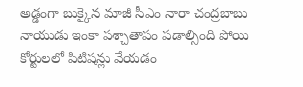అడ్డంగా బుక్కైన మాజీ సీఎం నారా చంద్ర‌బాబు నాయుడు ఇంకా ప‌శ్చాతాపం ప‌డాల్సింది పోయి కోర్టులలో పిటిష‌న్లు వేయ‌డం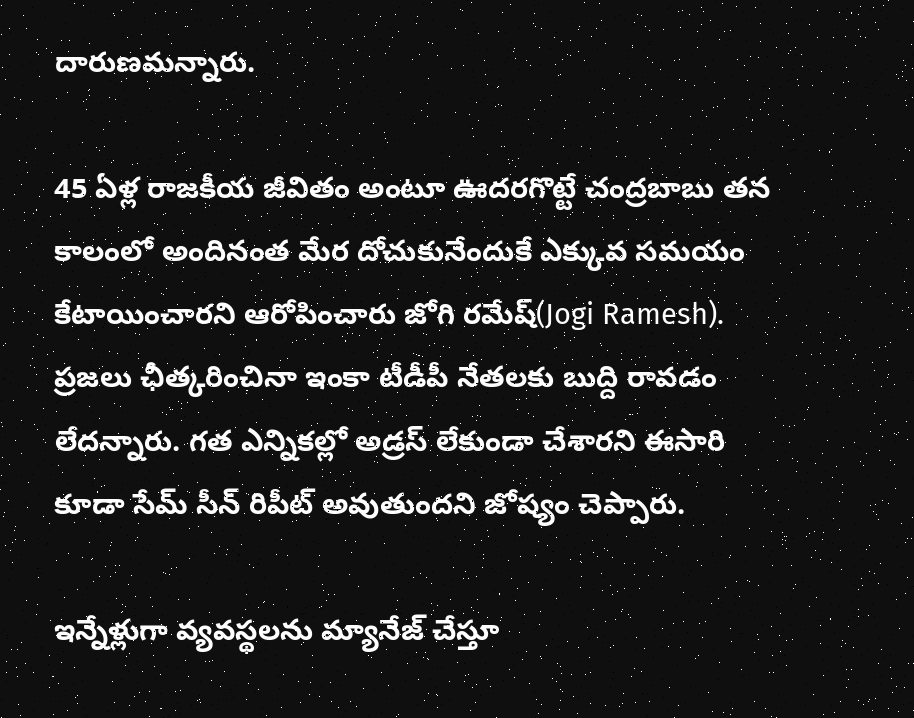దారుణ‌మ‌న్నారు.

45 ఏళ్ల రాజ‌కీయ జీవితం అంటూ ఊద‌ర‌గొట్టే చంద్ర‌బాబు త‌న కాలంలో అందినంత మేర దోచుకునేందుకే ఎక్కువ స‌మ‌యం కేటాయించార‌ని ఆరోపించారు జోగి ర‌మేష్‌(Jogi Ramesh). ప్ర‌జ‌లు ఛీత్క‌రించినా ఇంకా టీడీపీ నేత‌ల‌కు బుద్ది రావ‌డం లేద‌న్నారు. గ‌త ఎన్నిక‌ల్లో అడ్ర‌స్ లేకుండా చేశార‌ని ఈసారి కూడా సేమ్ సీన్ రిపీట్ అవుతుంద‌ని జోష్యం చెప్పారు.

ఇన్నేళ్లుగా వ్య‌వ‌స్థ‌ల‌ను మ్యానేజ్ చేస్తూ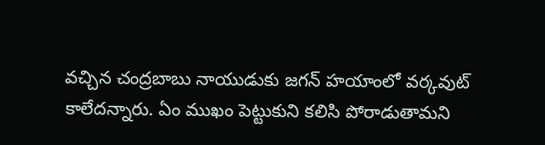వ‌చ్చిన చంద్ర‌బాబు నాయుడుకు జ‌గ‌న్ హ‌యాంలో వ‌ర్క‌వుట్ కాలేద‌న్నారు. ఏం ముఖం పెట్టుకుని క‌లిసి పోరాడుతామ‌ని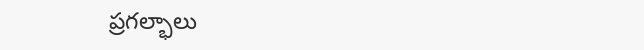ప్ర‌గ‌ల్భాలు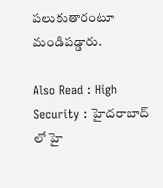ప‌లుకుతారంటూ మండిప‌డ్డారు.

Also Read : High Security : హైద‌రాబాద్ లో హై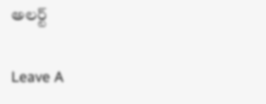అల‌ర్ట్

Leave A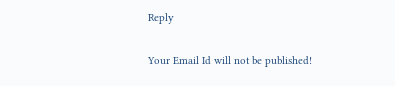Reply

Your Email Id will not be published!